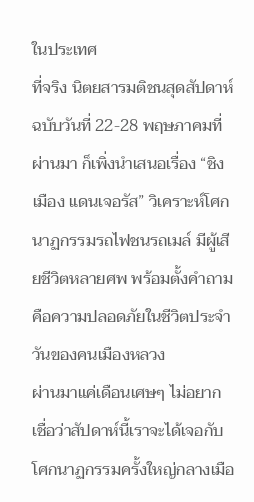ในประเทศ
ที่จริง นิตยสารมติชนสุดสัปดาห์ ฉบับวันที่ 22-28 พฤษภาคมที่ผ่านมา ก็เพิ่งนำเสนอเรื่อง “ชิงเมือง แดนเจอรัส” วิเคราะห์โศกนาฏกรรมรถไฟชนรถเมล์ มีผู้เสียชีวิตหลายศพ พร้อมตั้งคำถามคือความปลอดภัยในชีวิตประจำวันของคนเมืองหลวง
ผ่านมาแค่เดือนเศษๆ ไม่อยากเชื่อว่าสัปดาห์นี้เราจะได้เจอกับโศกนาฏกรรมครั้งใหญ่กลางเมือ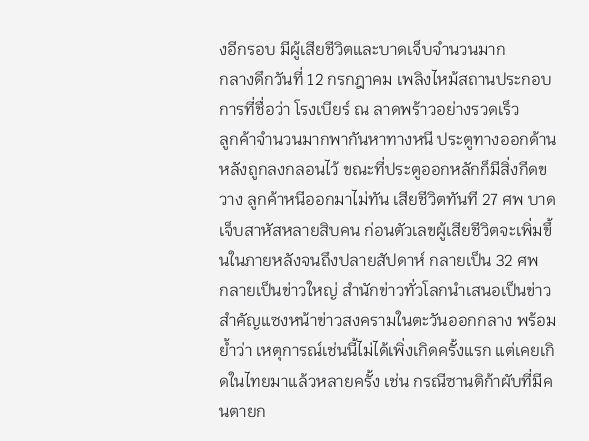งอีกรอบ มีผู้เสียชีวิตและบาดเจ็บจำนวนมาก
กลางดึกวันที่ 12 กรกฎาคม เพลิงไหม้สถานประกอบการที่ชื่อว่า โรงเบียร์ ณ ลาดพร้าวอย่างรวดเร็ว
ลูกค้าจำนวนมากพากันหาทางหนี ประตูทางออกด้านหลังถูกลงกลอนไว้ ขณะที่ประตูออกหลักก็มีสิ่งกีดขวาง ลูกค้าหนีออกมาไม่ทัน เสียชีวิตทันที 27 ศพ บาดเจ็บสาหัสหลายสิบคน ก่อนตัวเลขผู้เสียชีวิตจะเพิ่มขึ้นในภายหลังจนถึงปลายสัปดาห์ กลายเป็น 32 ศพ
กลายเป็นข่าวใหญ่ สำนักข่าวทั่วโลกนำเสนอเป็นข่าวสำคัญแซงหน้าข่าวสงครามในตะวันออกกลาง พร้อมย้ำว่า เหตุการณ์เช่นนี้ไม่ได้เพิ่งเกิดครั้งแรก แต่เคยเกิดในไทยมาแล้วหลายครั้ง เช่น กรณีซานติก้าผับที่มีคนตายก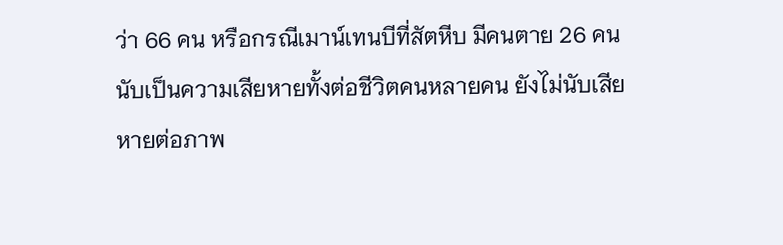ว่า 66 คน หรือกรณีเมาน์เทนบีที่สัตหีบ มีคนตาย 26 คน
นับเป็นความเสียหายทั้งต่อชีวิตคนหลายคน ยังไม่นับเสียหายต่อภาพ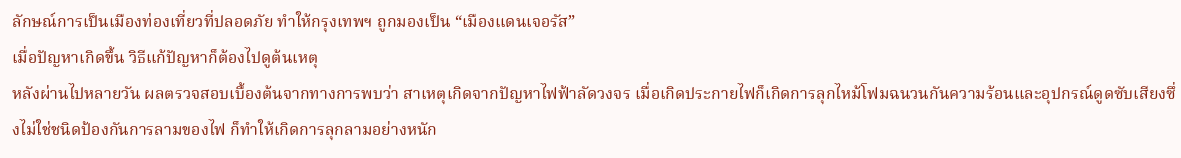ลักษณ์การเป็นเมืองท่องเที่ยวที่ปลอดภัย ทำให้กรุงเทพฯ ถูกมองเป็น “เมืองแดนเจอรัส”
เมื่อปัญหาเกิดขึ้น วิธีแก้ปัญหาก็ต้องไปดูต้นเหตุ
หลังผ่านไปหลายวัน ผลตรวจสอบเบื้องต้นจากทางการพบว่า สาเหตุเกิดจากปัญหาไฟฟ้าลัดวงจร เมื่อเกิดประกายไฟก็เกิดการลุกไหม้โฟมฉนวนกันความร้อนและอุปกรณ์ดูดซับเสียงซึ่งไม่ใช่ชนิดป้องกันการลามของไฟ ก็ทำให้เกิดการลุกลามอย่างหนัก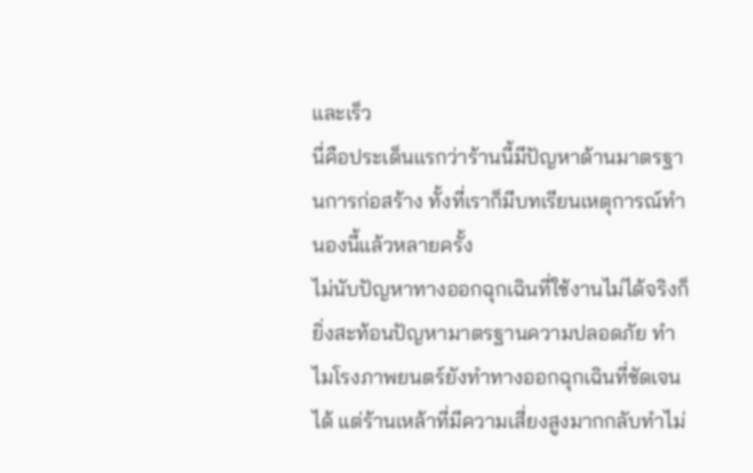และเร็ว
นี่คือประเด็นแรกว่าร้านนี้มีปัญหาด้านมาตรฐานการก่อสร้าง ทั้งที่เราก็มีบทเรียนเหตุการณ์ทำนองนี้แล้วหลายครั้ง
ไม่นับปัญหาทางออกฉุกเฉินที่ใช้งานไม่ได้จริงก็ยิ่งสะท้อนปัญหามาตรฐานความปลอดภัย ทำไมโรงภาพยนตร์ยังทำทางออกฉุกเฉินที่ชัดเจนได้ แต่ร้านเหล้าที่มีความเสี่ยงสูงมากกลับทำไม่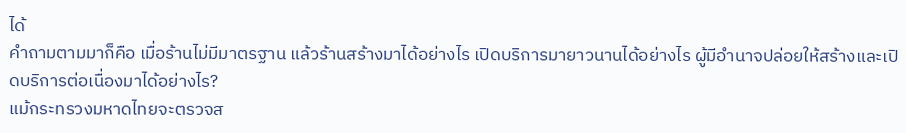ได้
คำถามตามมาก็คือ เมื่อร้านไม่มีมาตรฐาน แล้วร้านสร้างมาได้อย่างไร เปิดบริการมายาวนานได้อย่างไร ผู้มีอำนาจปล่อยให้สร้างและเปิดบริการต่อเนื่องมาได้อย่างไร?
แม้กระทรวงมหาดไทยจะตรวจส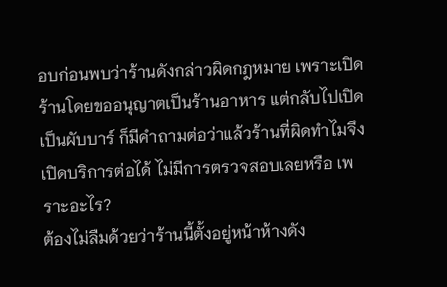อบก่อนพบว่าร้านดังกล่าวผิดกฎหมาย เพราะเปิดร้านโดยขออนุญาตเป็นร้านอาหาร แต่กลับไปเปิดเป็นผับบาร์ ก็มีคำถามต่อว่าแล้วร้านที่ผิดทำไมจึงเปิดบริการต่อได้ ไม่มีการตรวจสอบเลยหรือ เพราะอะไร?
ต้องไม่ลืมด้วยว่าร้านนี้ตั้งอยู่หน้าห้างดัง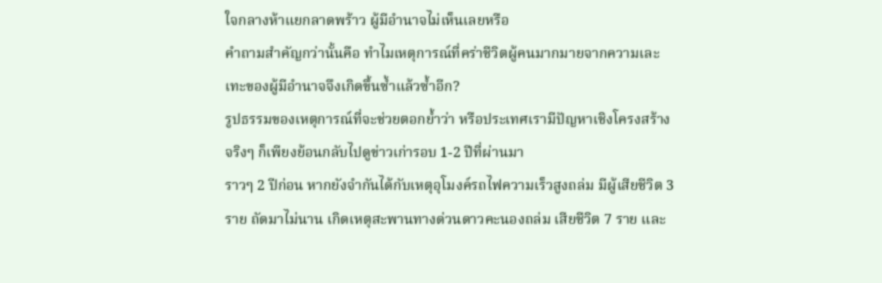ใจกลางห้าแยกลาดพร้าว ผู้มีอำนาจไม่เห็นเลยหรือ
คำถามสำคัญกว่านั้นคือ ทำไมเหตุการณ์ที่คร่าชีวิตผู้คนมากมายจากความเละเทะของผู้มีอำนาจจึงเกิดขึ้นซ้ำแล้วซ้ำอีก?
รูปธรรมของเหตุการณ์ที่จะช่วยตอกย้ำว่า หรือประเทศเรามีปัญหาเชิงโครงสร้างจริงๆ ก็เพียงย้อนกลับไปดูข่าวเก่ารอบ 1-2 ปีที่ผ่านมา
ราวๆ 2 ปีก่อน หากยังจำกันได้กับเหตุอุโมงค์รถไฟความเร็วสูงถล่ม มีผู้เสียชีวิต 3 ราย ถัดมาไม่นาน เกิดเหตุสะพานทางด่วนดาวคะนองถล่ม เสียชีวิต 7 ราย และ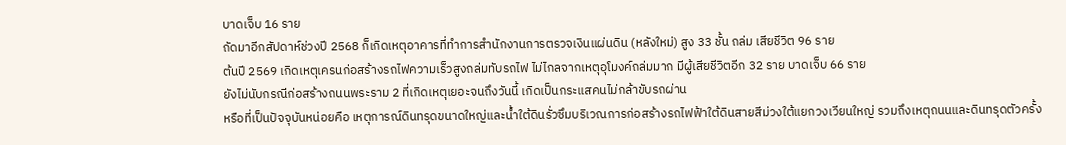บาดเจ็บ 16 ราย
ถัดมาอีกสัปดาห์ช่วงปี 2568 ก็เกิดเหตุอาคารที่ทำการสำนักงานการตรวจเงินแผ่นดิน (หลังใหม่) สูง 33 ชั้น ถล่ม เสียชีวิต 96 ราย
ต้นปี 2569 เกิดเหตุเครนก่อสร้างรถไฟความเร็วสูงถล่มทับรถไฟ ไม่ไกลจากเหตุอุโมงค์ถล่มมาก มีผู้เสียชีวิตอีก 32 ราย บาดเจ็บ 66 ราย
ยังไม่นับกรณีก่อสร้างถนนพระราม 2 ที่เกิดเหตุเยอะจนถึงวันนี้ เกิดเป็นกระแสคนไม่กล้าขับรถผ่าน
หรือที่เป็นปัจจุบันหน่อยคือ เหตุการณ์ดินทรุดขนาดใหญ่และน้ำใต้ดินรั่วซึมบริเวณการก่อสร้างรถไฟฟ้าใต้ดินสายสีม่วงใต้แยกวงเวียนใหญ่ รวมถึงเหตุถนนและดินทรุดตัวครั้ง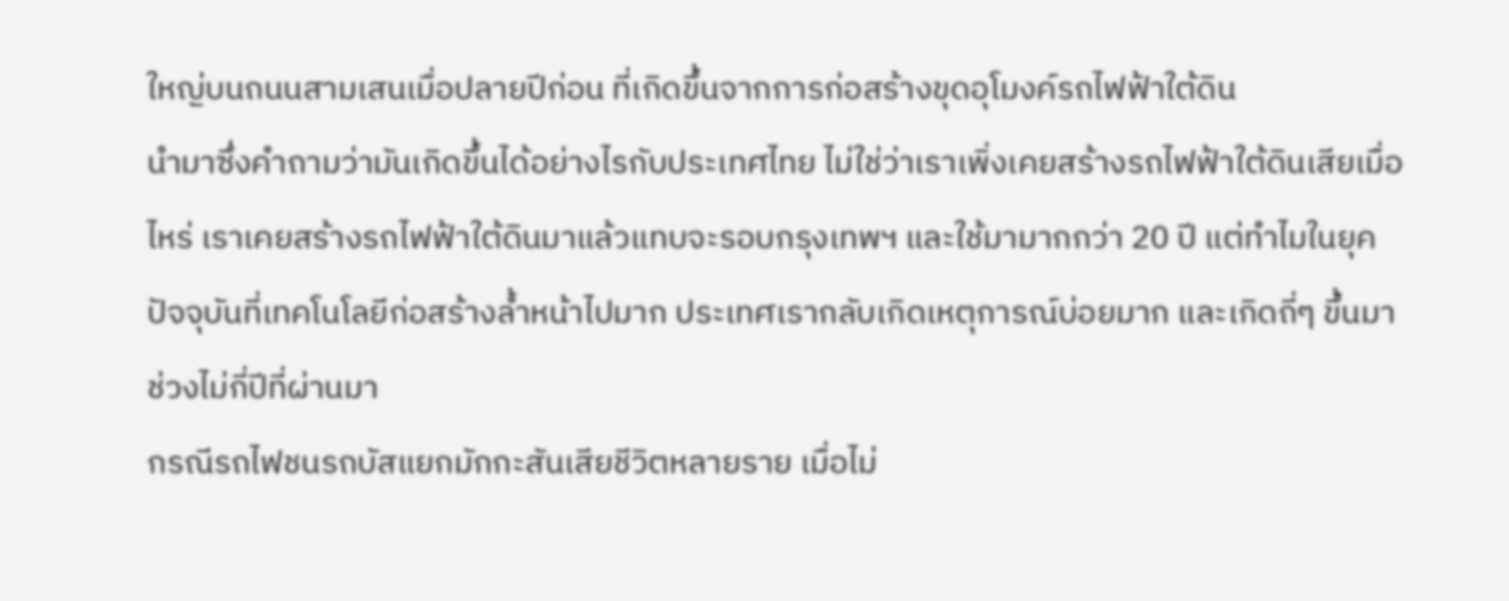ใหญ่บนถนนสามเสนเมื่อปลายปีก่อน ที่เกิดขึ้นจากการก่อสร้างขุดอุโมงค์รถไฟฟ้าใต้ดิน
นำมาซึ่งคำถามว่ามันเกิดขึ้นได้อย่างไรกับประเทศไทย ไม่ใช่ว่าเราเพิ่งเคยสร้างรถไฟฟ้าใต้ดินเสียเมื่อไหร่ เราเคยสร้างรถไฟฟ้าใต้ดินมาแล้วแทบจะรอบกรุงเทพฯ และใช้มามากกว่า 20 ปี แต่ทำไมในยุคปัจจุบันที่เทคโนโลยีก่อสร้างล้ำหน้าไปมาก ประเทศเรากลับเกิดเหตุการณ์บ่อยมาก และเกิดถี่ๆ ขึ้นมา ช่วงไม่กี่ปีที่ผ่านมา
กรณีรถไฟชนรถบัสแยกมักกะสันเสียชีวิตหลายราย เมื่อไม่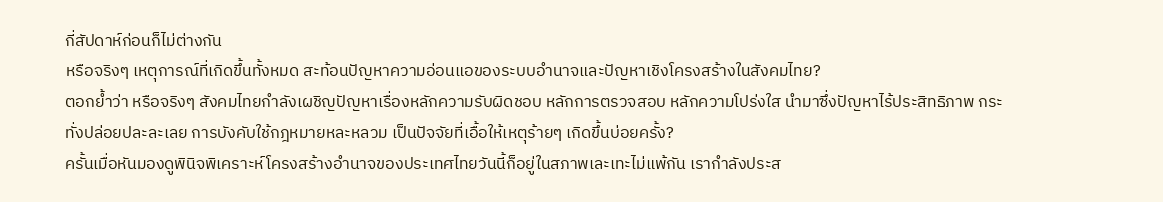กี่สัปดาห์ก่อนก็ไม่ต่างกัน
หรือจริงๆ เหตุการณ์ที่เกิดขึ้นทั้งหมด สะท้อนปัญหาความอ่อนแอของระบบอำนาจและปัญหาเชิงโครงสร้างในสังคมไทย?
ตอกย้ำว่า หรือจริงๆ สังคมไทยกำลังเผชิญปัญหาเรื่องหลักความรับผิดชอบ หลักการตรวจสอบ หลักความโปร่งใส นำมาซึ่งปัญหาไร้ประสิทธิภาพ กระทั่งปล่อยปละละเลย การบังคับใช้กฎหมายหละหลวม เป็นปัจจัยที่เอื้อให้เหตุร้ายๆ เกิดขึ้นบ่อยครั้ง?
ครั้นเมื่อหันมองดูพินิจพิเคราะห์โครงสร้างอำนาจของประเทศไทยวันนี้ก็อยู่ในสภาพเละเทะไม่แพ้กัน เรากำลังประส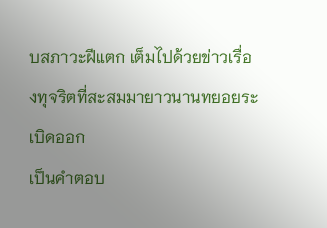บสภาวะฝีแตก เต็มไปด้วยข่าวเรื่องทุจริตที่สะสมมายาวนานทยอยระเบิดออก
เป็นคำตอบ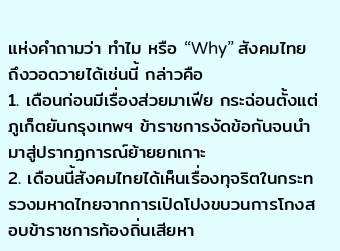แห่งคำถามว่า ทำไม หรือ “Why” สังคมไทยถึงวอดวายได้เช่นนี้ กล่าวคือ
1. เดือนก่อนมีเรื่องส่วยมาเฟีย กระฉ่อนตั้งแต่ภูเก็ตยันกรุงเทพฯ ข้าราชการงัดข้อกันจนนำมาสู่ปรากฏการณ์ย้ายยกเกาะ
2. เดือนนี้สังคมไทยได้เห็นเรื่องทุจริตในกระทรวงมหาดไทยจากการเปิดโปงขบวนการโกงสอบข้าราชการท้องถิ่นเสียหา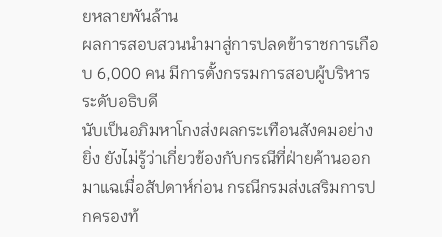ยหลายพันล้าน
ผลการสอบสวนนำมาสู่การปลดข้าราชการเกือบ 6,000 คน มีการตั้งกรรมการสอบผู้บริหารระดับอธิบดี
นับเป็นอภิมหาโกงส่งผลกระเทือนสังคมอย่างยิ่ง ยังไม่รู้ว่าเกี่ยวข้องกับกรณีที่ฝ่ายค้านออกมาแฉเมื่อสัปดาห์ก่อน กรณีกรมส่งเสริมการปกครองท้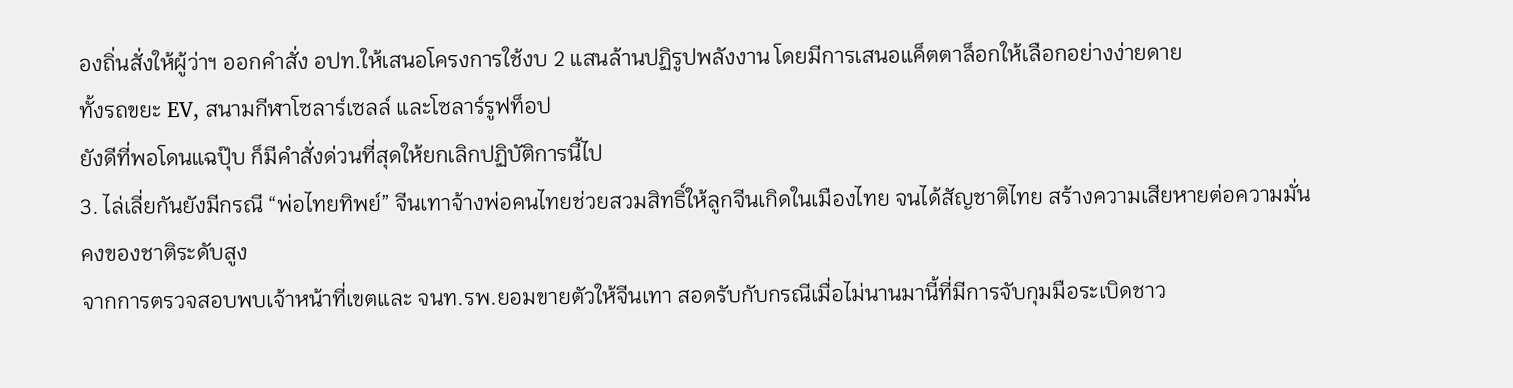องถิ่นสั่งให้ผู้ว่าฯ ออกคำสั่ง อปท.ให้เสนอโครงการใช้งบ 2 แสนล้านปฏิรูปพลังงาน โดยมีการเสนอแค็ตตาล็อกให้เลือกอย่างง่ายดาย
ทั้งรถขยะ EV, สนามกีฬาโซลาร์เซลล์ และโซลาร์รูฟท็อป
ยังดีที่พอโดนแฉปุ๊บ ก็มีคำสั่งด่วนที่สุดให้ยกเลิกปฏิบัติการนี้ไป
3. ไล่เลี่ยกันยังมีกรณี “พ่อไทยทิพย์” จีนเทาจ้างพ่อคนไทยช่วยสวมสิทธิ์ให้ลูกจีนเกิดในเมืองไทย จนได้สัญชาติไทย สร้างความเสียหายต่อความมั่นคงของชาติระดับสูง
จากการตรวจสอบพบเจ้าหน้าที่เขตและ จนท.รพ.ยอมขายตัวให้จีนเทา สอดรับกับกรณีเมื่อไม่นานมานี้ที่มีการจับกุมมือระเบิดชาว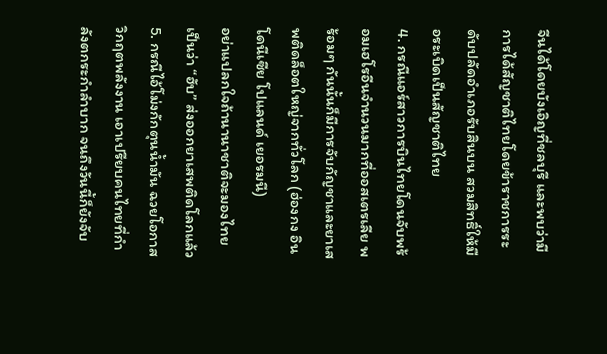จีนได้โดยบังเอิญที่ชลบุรี และพบว่ามีการได้สัญชาติไทยโดยข้าราชการระดับปลัดอำเภอรับสินบน สวมสิทธิ์ให้มือระเบิดเป็นสัญชาติไทย
4. กรณีแอร์สาวการบินไทยโดนจับพร้อมเฮโรอีนจำนวนมากที่ออสเตรเลีย พร้อมๆ กันนั้นก็มีการจับกัญชาและยาเสพติดล็อตใหญ่จากทั่วโลก (ฮ่องกง อินโดนีเซีย โปแลนด์ เยอรมนี)
อย่าแปลกใจถ้านานาชาติจะมองไทยเป็นว่า “ฮับ” ส่งออกยาเสพติดโลกแล้ว
5. กรณีไอ้โม่งกักตุนน้ำมัน ฉวยโอกาสวิกฤตพลังงาน เอาเปรียบคนไทยที่กำลังตกระกำลำบาก จนถึงวันนี้ก็ยังจับ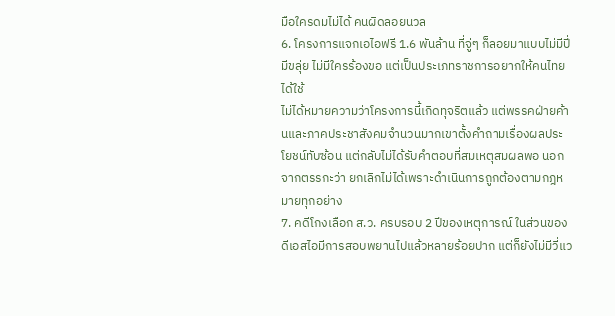มือใครดมไม่ได้ คนผิดลอยนวล
6. โครงการแจกเอไอฟรี 1.6 พันล้าน ที่จู่ๆ ก็ลอยมาแบบไม่มีปี่มีขลุ่ย ไม่มีใครร้องขอ แต่เป็นประเภทราชการอยากให้คนไทยได้ใช้
ไม่ได้หมายความว่าโครงการนี้เกิดทุจริตแล้ว แต่พรรคฝ่ายค้านและภาคประชาสังคมจำนวนมากเขาตั้งคำถามเรื่องผลประโยชน์ทับซ้อน แต่กลับไม่ได้รับคำตอบที่สมเหตุสมผลพอ นอกจากตรรกะว่า ยกเลิกไม่ได้เพราะดำเนินการถูกต้องตามกฎหมายทุกอย่าง
7. คดีโกงเลือก ส.ว. ครบรอบ 2 ปีของเหตุการณ์ ในส่วนของดีเอสไอมีการสอบพยานไปแล้วหลายร้อยปาก แต่ก็ยังไม่มีวี่แว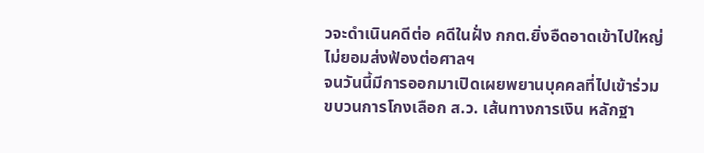วจะดำเนินคดีต่อ คดีในฝั่ง กกต.ยิ่งอืดอาดเข้าไปใหญ่ ไม่ยอมส่งฟ้องต่อศาลฯ
จนวันนี้มีการออกมาเปิดเผยพยานบุคคลที่ไปเข้าร่วมขบวนการโกงเลือก ส.ว. เส้นทางการเงิน หลักฐา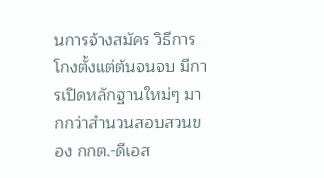นการจ้างสมัคร วิธีการโกงตั้งแต่ต้นจนจบ มีการเปิดหลักฐานใหม่ๆ มากกว่าสำนวนสอบสวนของ กกต.-ดีเอส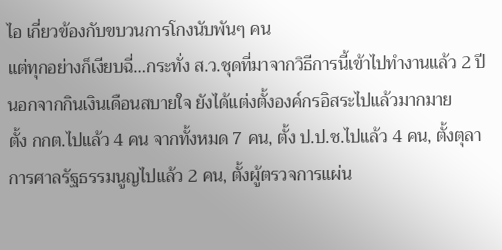ไอ เกี่ยวข้องกับขบวนการโกงนับพันๆ คน
แต่ทุกอย่างก็เงียบฉี่…กระทั่ง ส.ว.ชุดที่มาจากวิธีการนี้เข้าไปทำงานแล้ว 2 ปี นอกจากกินเงินเดือนสบายใจ ยังได้แต่งตั้งองค์กรอิสระไปแล้วมากมาย
ตั้ง กกต.ไปแล้ว 4 คน จากทั้งหมด 7 คน, ตั้ง ป.ป.ช.ไปแล้ว 4 คน, ตั้งตุลาการศาลรัฐธรรมนูญไปแล้ว 2 คน, ตั้งผู้ตรวจการแผ่น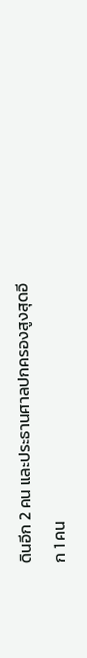ดินอีก 2 คน และประธานศาลปกครองสูงสุดอีก 1 คน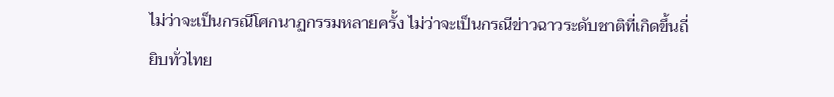ไม่ว่าจะเป็นกรณีโศกนาฏกรรมหลายครั้ง ไม่ว่าจะเป็นกรณีข่าวฉาวระดับชาติที่เกิดขึ้นถี่ยิบทั่วไทย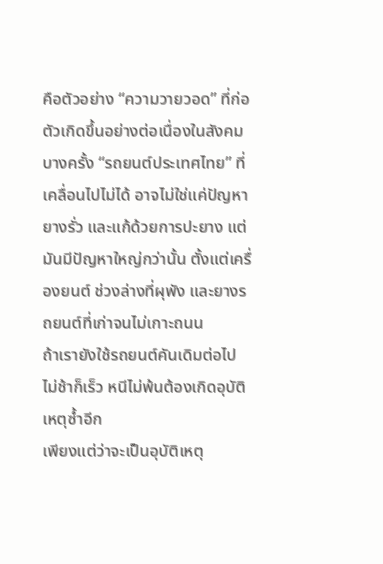คือตัวอย่าง “ความวายวอด” ที่ก่อตัวเกิดขึ้นอย่างต่อเนื่องในสังคม
บางครั้ง “รถยนต์ประเทศไทย” ที่เคลื่อนไปไม่ได้ อาจไม่ใช่แค่ปัญหายางรั่ว และแก้ด้วยการปะยาง แต่มันมีปัญหาใหญ่กว่านั้น ตั้งแต่เครื่องยนต์ ช่วงล่างที่ผุพัง และยางรถยนต์ที่เก่าจนไม่เกาะถนน
ถ้าเรายังใช้รถยนต์คันเดิมต่อไป ไม่ช้าก็เร็ว หนีไม่พ้นต้องเกิดอุบัติเหตุซ้ำอีก
เพียงแต่ว่าจะเป็นอุบัติเหตุ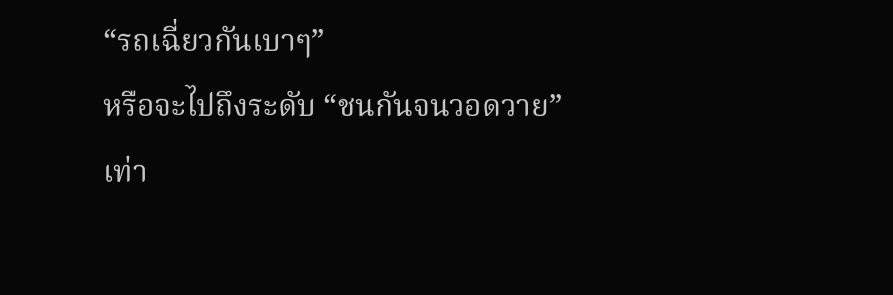“รถเฉี่ยวกันเบาๆ”
หรือจะไปถึงระดับ “ชนกันจนวอดวาย” เท่า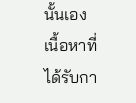นั้นเอง
เนื้อหาที่ได้รับกา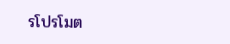รโปรโมต